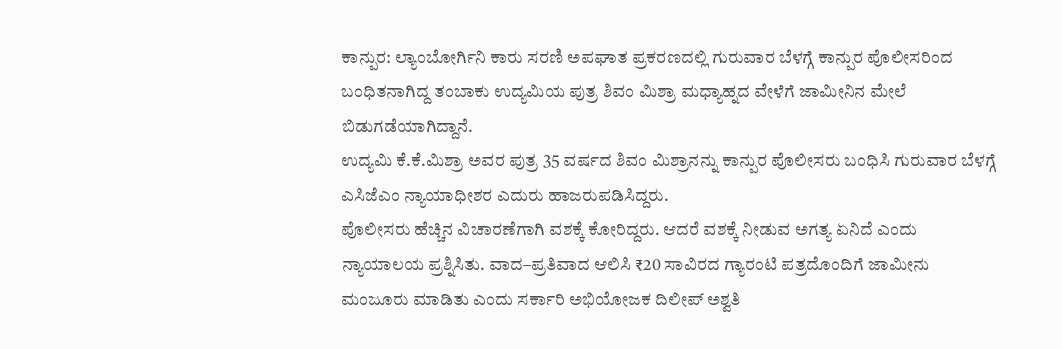ಕಾನ್ಪುರ: ಲ್ಯಾಂಬೋರ್ಗಿನಿ ಕಾರು ಸರಣಿ ಅಪಘಾತ ಪ್ರಕರಣದಲ್ಲಿ ಗುರುವಾರ ಬೆಳಗ್ಗೆ ಕಾನ್ಪುರ ಪೊಲೀಸರಿಂದ ಬಂಧಿತನಾಗಿದ್ದ ತಂಬಾಕು ಉದ್ಯಮಿಯ ಪುತ್ರ ಶಿವಂ ಮಿಶ್ರಾ ಮಧ್ಯಾಹ್ನದ ವೇಳೆಗೆ ಜಾಮೀನಿನ ಮೇಲೆ ಬಿಡುಗಡೆಯಾಗಿದ್ದಾನೆ.
ಉದ್ಯಮಿ ಕೆ.ಕೆ.ಮಿಶ್ರಾ ಅವರ ಪುತ್ರ 35 ವರ್ಷದ ಶಿವಂ ಮಿಶ್ರಾನನ್ನು ಕಾನ್ಪುರ ಪೊಲೀಸರು ಬಂಧಿಸಿ ಗುರುವಾರ ಬೆಳಗ್ಗೆ ಎಸಿಜೆಎಂ ನ್ಯಾಯಾಧೀಶರ ಎದುರು ಹಾಜರುಪಡಿಸಿದ್ದರು.
ಪೊಲೀಸರು ಹೆಚ್ಚಿನ ವಿಚಾರಣೆಗಾಗಿ ವಶಕ್ಕೆ ಕೋರಿದ್ದರು. ಆದರೆ ವಶಕ್ಕೆ ನೀಡುವ ಅಗತ್ಯ ಏನಿದೆ ಎಂದು ನ್ಯಾಯಾಲಯ ಪ್ರಶ್ನಿಸಿತು. ವಾದ–ಪ್ರತಿವಾದ ಆಲಿಸಿ ₹20 ಸಾವಿರದ ಗ್ಯಾರಂಟಿ ಪತ್ರದೊಂದಿಗೆ ಜಾಮೀನು ಮಂಜೂರು ಮಾಡಿತು ಎಂದು ಸರ್ಕಾರಿ ಅಭಿಯೋಜಕ ದಿಲೀಪ್ ಅಶ್ವತಿ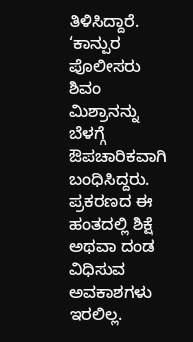ತಿಳಿಸಿದ್ದಾರೆ.
‘ಕಾನ್ಪುರ ಪೊಲೀಸರು ಶಿವಂ ಮಿಶ್ರಾನನ್ನು ಬೆಳಗ್ಗೆ ಔಪಚಾರಿಕವಾಗಿ ಬಂಧಿಸಿದ್ದರು. ಪ್ರಕರಣದ ಈ ಹಂತದಲ್ಲಿ ಶಿಕ್ಷೆ ಅಥವಾ ದಂಡ ವಿಧಿಸುವ ಅವಕಾಶಗಳು ಇರಲಿಲ್ಲ.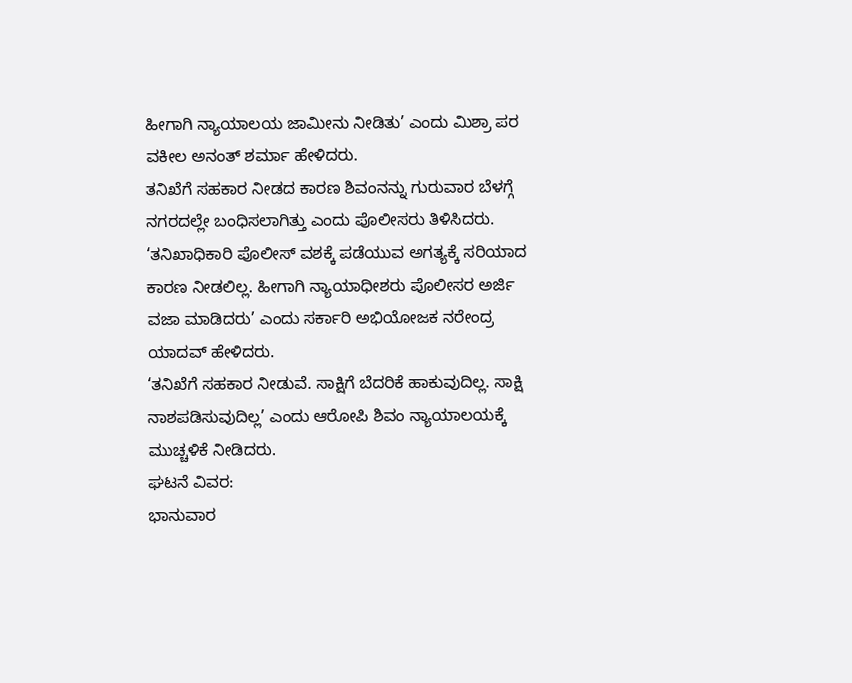ಹೀಗಾಗಿ ನ್ಯಾಯಾಲಯ ಜಾಮೀನು ನೀಡಿತು’ ಎಂದು ಮಿಶ್ರಾ ಪರ ವಕೀಲ ಅನಂತ್ ಶರ್ಮಾ ಹೇಳಿದರು.
ತನಿಖೆಗೆ ಸಹಕಾರ ನೀಡದ ಕಾರಣ ಶಿವಂನನ್ನು ಗುರುವಾರ ಬೆಳಗ್ಗೆ ನಗರದಲ್ಲೇ ಬಂಧಿಸಲಾಗಿತ್ತು ಎಂದು ಪೊಲೀಸರು ತಿಳಿಸಿದರು.
‘ತನಿಖಾಧಿಕಾರಿ ಪೊಲೀಸ್ ವಶಕ್ಕೆ ಪಡೆಯುವ ಅಗತ್ಯಕ್ಕೆ ಸರಿಯಾದ ಕಾರಣ ನೀಡಲಿಲ್ಲ. ಹೀಗಾಗಿ ನ್ಯಾಯಾಧೀಶರು ಪೊಲೀಸರ ಅರ್ಜಿ ವಜಾ ಮಾಡಿದರು’ ಎಂದು ಸರ್ಕಾರಿ ಅಭಿಯೋಜಕ ನರೇಂದ್ರ ಯಾದವ್ ಹೇಳಿದರು.
‘ತನಿಖೆಗೆ ಸಹಕಾರ ನೀಡುವೆ. ಸಾಕ್ಷಿಗೆ ಬೆದರಿಕೆ ಹಾಕುವುದಿಲ್ಲ. ಸಾಕ್ಷಿ ನಾಶಪಡಿಸುವುದಿಲ್ಲ’ ಎಂದು ಆರೋಪಿ ಶಿವಂ ನ್ಯಾಯಾಲಯಕ್ಕೆ ಮುಚ್ಚಳಿಕೆ ನೀಡಿದರು.
ಘಟನೆ ವಿವರ:
ಭಾನುವಾರ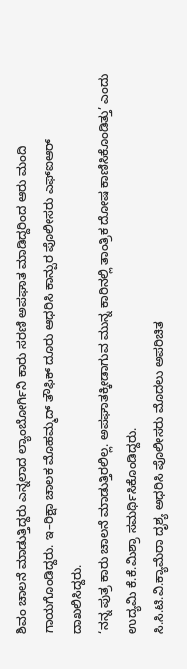ಶಿವಂ ಚಾಲನೆ ಮಾಡುತ್ತಿದ್ದರು ಎನ್ನಲಾದ ಲ್ಯಾಂಬೋರ್ಗಿನಿ ಕಾರು ಸರಣಿ ಅಪಘಾತ ಮಾಡಿದ್ದರಿಂದ ಆರು ಮಂದಿ ಗಾಯಗೊಂಡಿದ್ದರು. ಇ–ರಿಕ್ಷಾ ಚಾಲಕ ಮೊಹಮ್ಮದ್ ತೌಫಿಕ್ ದೂರು ಆಧರಿಸಿ ಕಾನ್ಪುರ ಪೊಲೀಸರು ಎಫ್ಐಆರ್ ದಾಖಲಿಸಿದ್ದರು.
‘ನನ್ನ ಪುತ್ರ ಕಾರು ಚಾಲನೆ ಮಾಡುತ್ತಿರಲಿಲ್ಲ. ಅಪಘಾತಕ್ಕೀಡಾಗುವ ಮುನ್ನ ಕಾರಿನಲ್ಲಿ ತಾಂತ್ರಿಕ ದೋಷ ಕಾಣಿಸಿಕೊಂಡಿತ್ತು’ ಎಂದು ಉದ್ಯಮಿ ಕೆ.ಕೆ.ಮಿಶ್ರಾ ಸಮರ್ಥಿಸಿಕೊಂಡಿದ್ದರು.
ಸಿ.ಸಿ.ಟಿ.ವಿ.ಕ್ಯಾಮೆರಾ ದೃಶ್ಯ ಅಧರಿಸಿ ಪೊಲೀಸರು ಮೊದಲು ಅಪರಿಚಿತ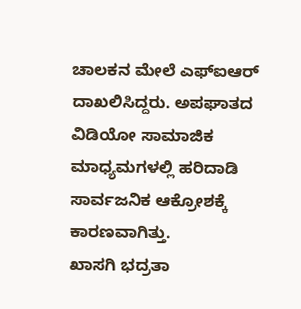ಚಾಲಕನ ಮೇಲೆ ಎಫ್ಐಆರ್ ದಾಖಲಿಸಿದ್ದರು. ಅಪಘಾತದ ವಿಡಿಯೋ ಸಾಮಾಜಿಕ ಮಾಧ್ಯಮಗಳಲ್ಲಿ ಹರಿದಾಡಿ ಸಾರ್ವಜನಿಕ ಆಕ್ರೋಶಕ್ಕೆ ಕಾರಣವಾಗಿತ್ತು.
ಖಾಸಗಿ ಭದ್ರತಾ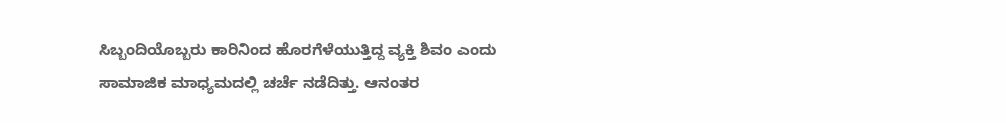ಸಿಬ್ಬಂದಿಯೊಬ್ಬರು ಕಾರಿನಿಂದ ಹೊರಗೆಳೆಯುತ್ತಿದ್ದ ವ್ಯಕ್ತಿ ಶಿವಂ ಎಂದು ಸಾಮಾಜಿಕ ಮಾಧ್ಯಮದಲ್ಲಿ ಚರ್ಚೆ ನಡೆದಿತ್ತು. ಆನಂತರ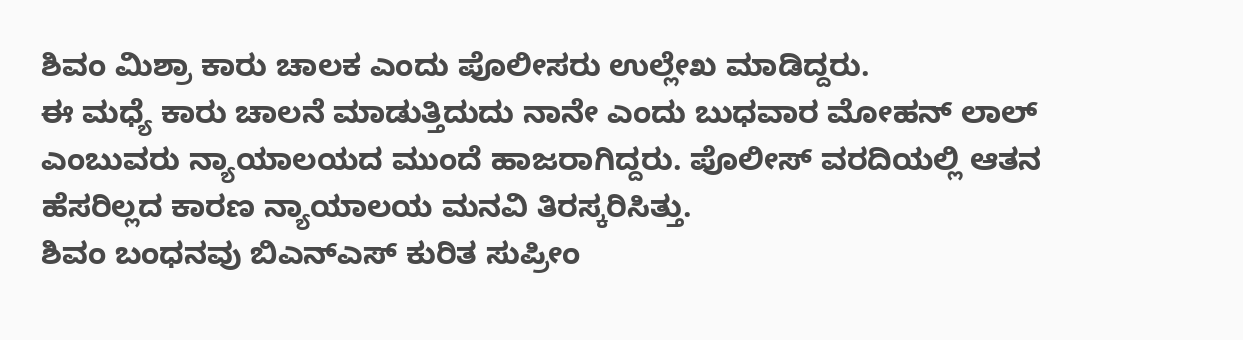ಶಿವಂ ಮಿಶ್ರಾ ಕಾರು ಚಾಲಕ ಎಂದು ಪೊಲೀಸರು ಉಲ್ಲೇಖ ಮಾಡಿದ್ದರು.
ಈ ಮಧ್ಯೆ ಕಾರು ಚಾಲನೆ ಮಾಡುತ್ತಿದುದು ನಾನೇ ಎಂದು ಬುಧವಾರ ಮೋಹನ್ ಲಾಲ್ ಎಂಬುವರು ನ್ಯಾಯಾಲಯದ ಮುಂದೆ ಹಾಜರಾಗಿದ್ದರು. ಪೊಲೀಸ್ ವರದಿಯಲ್ಲಿ ಆತನ ಹೆಸರಿಲ್ಲದ ಕಾರಣ ನ್ಯಾಯಾಲಯ ಮನವಿ ತಿರಸ್ಕರಿಸಿತ್ತು.
ಶಿವಂ ಬಂಧನವು ಬಿಎನ್ಎಸ್ ಕುರಿತ ಸುಪ್ರೀಂ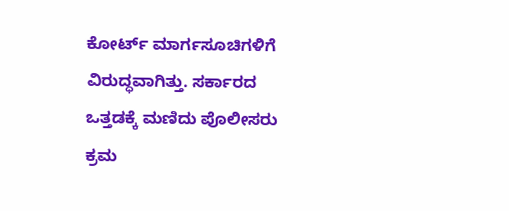ಕೋರ್ಟ್ ಮಾರ್ಗಸೂಚಿಗಳಿಗೆ ವಿರುದ್ಧವಾಗಿತ್ತು. ಸರ್ಕಾರದ ಒತ್ತಡಕ್ಕೆ ಮಣಿದು ಪೊಲೀಸರು ಕ್ರಮ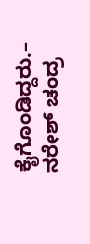ಕೈಗೊಂಡಿದ್ದರು.– ನರೇಶ್ ಚಂದ್ರ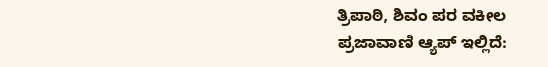ತ್ರಿಪಾಠಿ, ಶಿವಂ ಪರ ವಕೀಲ
ಪ್ರಜಾವಾಣಿ ಆ್ಯಪ್ ಇಲ್ಲಿದೆ: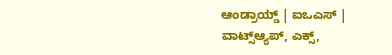ಆಂಡ್ರಾಯ್ಡ್ | ಐಒಎಸ್ | ವಾಟ್ಸ್ಆ್ಯಪ್, ಎಕ್ಸ್,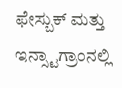ಫೇಸ್ಬುಕ್ ಮತ್ತು ಇನ್ಸ್ಟಾಗ್ರಾಂನಲ್ಲಿ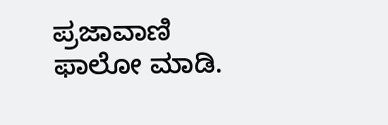ಪ್ರಜಾವಾಣಿ ಫಾಲೋ ಮಾಡಿ.